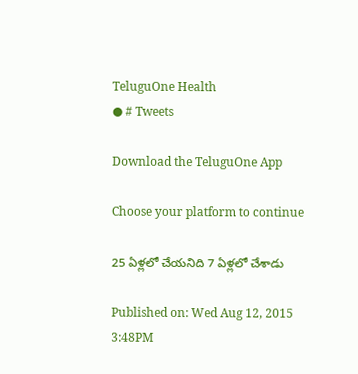TeluguOne Health
● # Tweets

Download the TeluguOne App

Choose your platform to continue

25 ఏళ్లలో చేయనిది 7 ఏళ్లలో చేశాడు

Published on: Wed Aug 12, 2015 3:48PM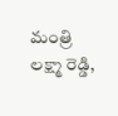మంత్రి లక్ష్మా రెడ్డి,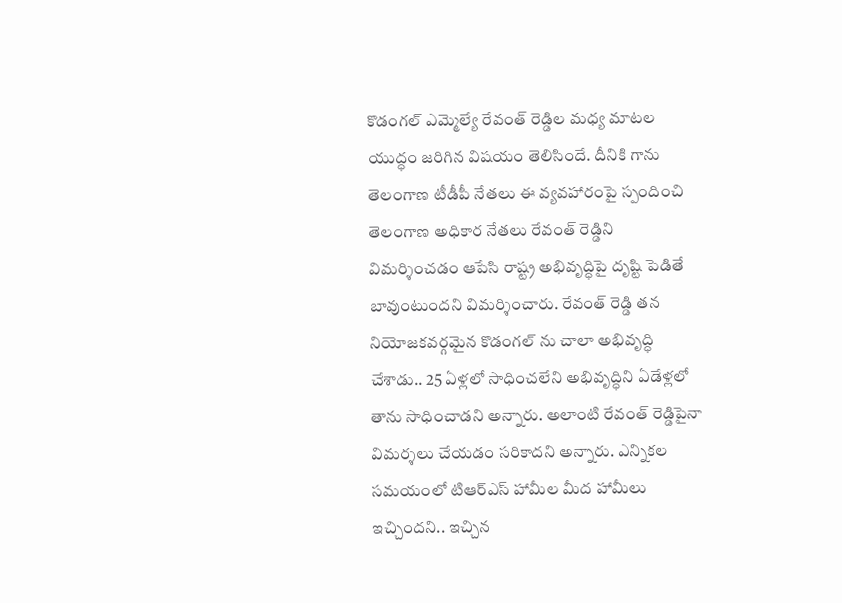కొడంగల్ ఎమ్మెల్యే రేవంత్ రెడ్డిల మధ్య మాటల యుద్ధం జరిగిన విషయం తెలిసిందే. దీనికి గాను తెలంగాణ టీడీపీ నేతలు ఈ వ్యవహారంపై స్పందించి తెలంగాణ అధికార నేతలు రేవంత్ రెడ్డిని విమర్శించడం ఆపేసి రాష్ట్ర అభివృద్ధిపై దృష్టి పెడితే బావుంటుందని విమర్శించారు. రేవంత్ రెడ్డి తన నియోజకవర్గమైన కొడంగల్ ను చాలా అభివృద్ధి చేశాడు.. 25 ఏళ్లలో సాధించలేని అభివృద్ధిని ఏడేళ్లలో తాను సాధించాడని అన్నారు. అలాంటి రేవంత్ రెడ్డిపైనా విమర్శలు చేయడం సరికాదని అన్నారు. ఎన్నికల సమయంలో టిఆర్ఎస్ హామీల మీద హామీలు ఇచ్చిందని.. ఇచ్చిన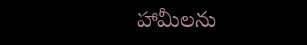హామీలను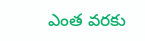ఎంత వరకు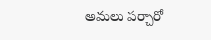అమలు పర్చారో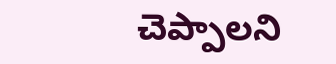చెప్పాలని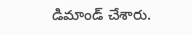డిమాండ్ చేశారు.